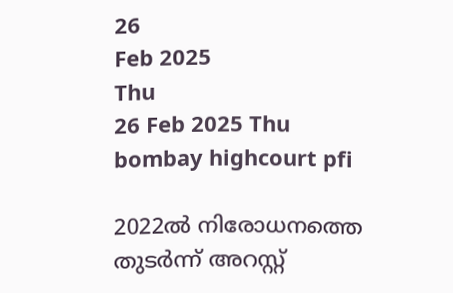26
Feb 2025
Thu
26 Feb 2025 Thu
bombay highcourt pfi

2022ല്‍ നിരോധനത്തെ തുടര്‍ന്ന് അറസ്റ്റ്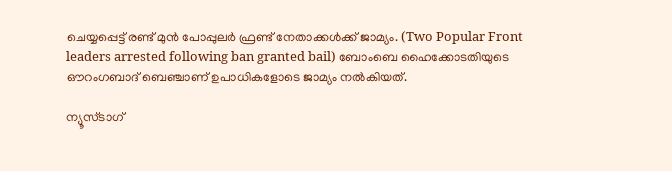ചെയ്യപ്പെട്ട് രണ്ട് മുന്‍ പോപ്പുലര്‍ ഫ്രണ്ട് നേതാക്കള്‍ക്ക് ജാമ്യം. (Two Popular Front leaders arrested following ban granted bail) ബോംബെ ഹൈക്കോടതിയുടെ ഔറംഗബാദ് ബെഞ്ചാണ് ഉപാധികളോടെ ജാമ്യം നല്‍കിയത്.

ന്യൂസ്ടാഗ്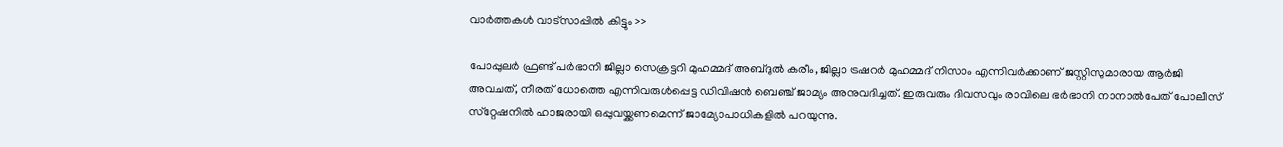വാര്‍ത്തകള്‍ വാട്‌സാപ്പില്‍ കിട്ടും >>

പോപ്പുലര്‍ ഫ്രണ്ട് പര്‍ഭാനി ജില്ലാ സെക്രട്ടറി മുഹമ്മദ് അബ്ദുല്‍ കരീം, ജില്ലാ ട്രഷറര്‍ മുഹമ്മദ് നിസാം എന്നിവര്‍ക്കാണ് ജസ്റ്റിസുമാരായ ആര്‍ജി അവചത്, നീരത് ധോത്തെ എന്നിവരുള്‍പ്പെട്ട ഡിവിഷന്‍ ബെഞ്ച് ജാമ്യം അനുവദിച്ചത്. ഇരുവരും ദിവസവും രാവിലെ ഭര്‍ഭാനി നാനാല്‍പേത് പോലീസ് സ്‌റ്റേഷനില്‍ ഹാജരായി ഒപ്പുവയ്ക്കണമെന്ന് ജാമ്യോപാധികളില്‍ പറയുന്നു.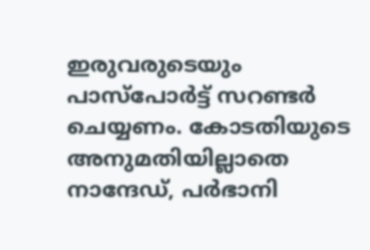ഇരുവരുടെയും പാസ്‌പോര്‍ട്ട് സറണ്ടര്‍ ചെയ്യണം. കോടതിയുടെ അനുമതിയില്ലാതെ നാന്ദേഡ്, പര്‍ഭാനി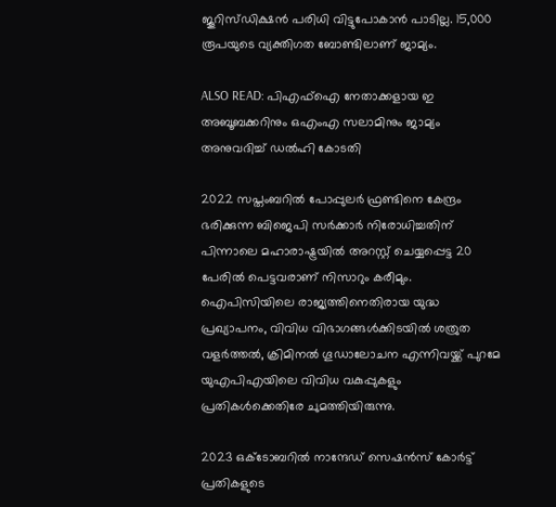ജൂറിസ്ഡിക്ഷന്‍ പരിധി വിട്ടുപോകാന്‍ പാടില്ല. 15,000 രൂപയുടെ വ്യക്തിഗത ബോണ്ടിലാണ് ജാമ്യം.

ALSO READ: പിഎഫ്ഐ നേതാക്കളായ ഇ അബൂബക്കറിനും ഒഎംഎ സലാമിനും ജാമ്യം അനുവദിച്ച് ഡല്‍ഹി കോടതി

2022 സപ്തംബറില്‍ പോപ്പുലര്‍ ഫ്രണ്ടിനെ കേന്ദ്രം ഭരിക്കുന്ന ബിജെപി സര്‍ക്കാര്‍ നിരോധിച്ചതിന് പിന്നാലെ മഹാരാഷ്ട്രയില്‍ അറസ്റ്റ് ചെയ്യപ്പെട്ട 20 പേരില്‍ പെട്ടവരാണ് നിസാറും കരീമും. ഐപിസിയിലെ രാജ്യത്തിനെതിരായ യുദ്ധ പ്രഖ്യാപനം, വിവിധ വിഭാഗങ്ങള്‍ക്കിടയില്‍ ശത്രുത വളര്‍ത്തല്‍, ക്രിമിനല്‍ ഗൂഡാലോചന എന്നിവയ്ക്ക് പുറമേ യുഎപിഎയിലെ വിവിധ വകുപ്പുകളും പ്രതികള്‍ക്കെതിരേ ചുമത്തിയിരുന്നു.

2023 ഒക്ടോബറില്‍ നാന്ദേഡ് സെഷന്‍സ് കോര്‍ട്ട് പ്രതികളുടെ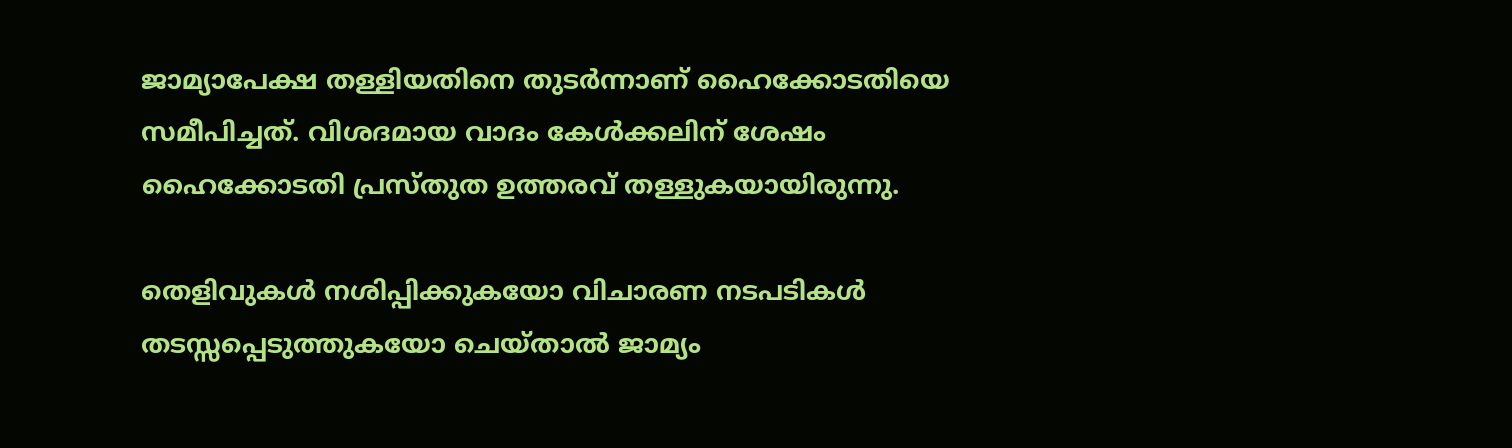ജാമ്യാപേക്ഷ തള്ളിയതിനെ തുടര്‍ന്നാണ് ഹൈക്കോടതിയെ സമീപിച്ചത്. വിശദമായ വാദം കേള്‍ക്കലിന് ശേഷം ഹൈക്കോടതി പ്രസ്തുത ഉത്തരവ് തള്ളുകയായിരുന്നു.

തെളിവുകള്‍ നശിപ്പിക്കുകയോ വിചാരണ നടപടികള്‍ തടസ്സപ്പെടുത്തുകയോ ചെയ്താല്‍ ജാമ്യം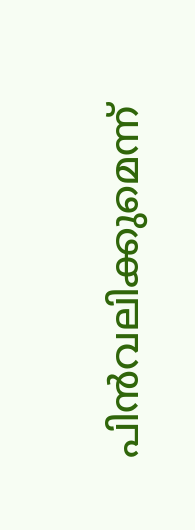പിന്‍വലിക്കുമെന്ന്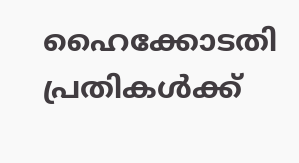ഹൈക്കോടതി പ്രതികള്‍ക്ക്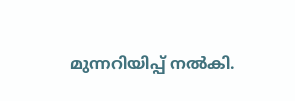മുന്നറിയിപ്പ് നല്‍കി.